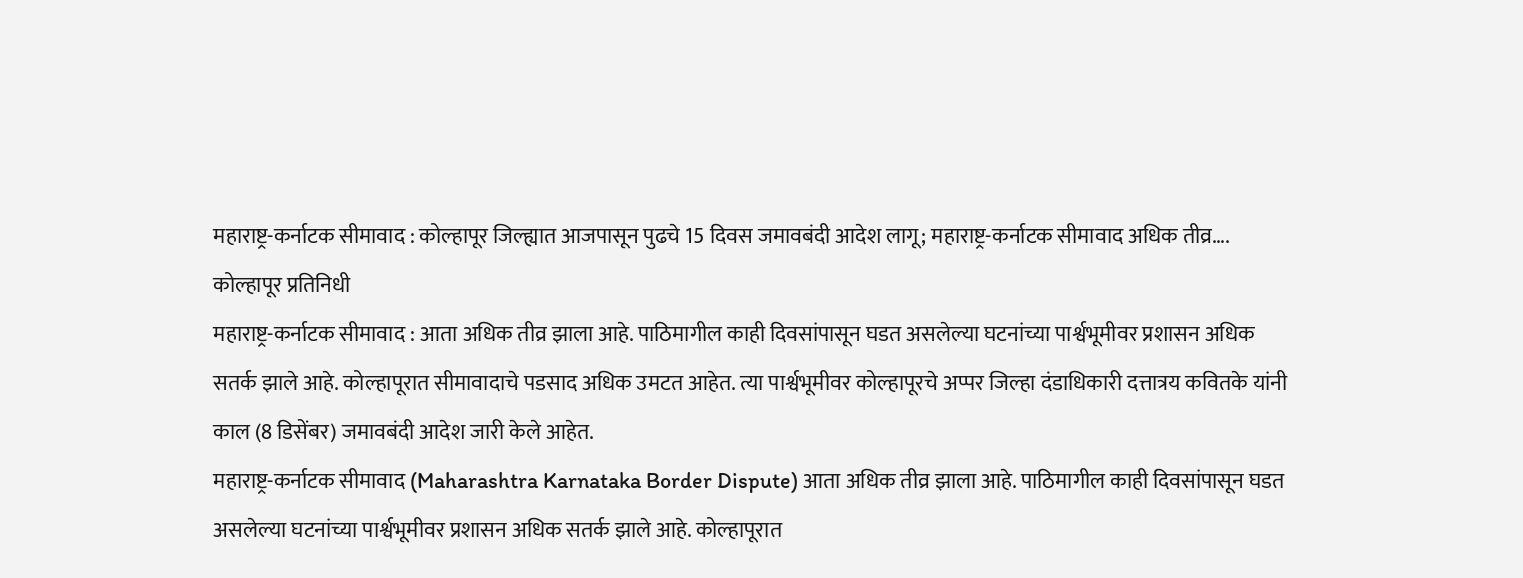महाराष्ट्र-कर्नाटक सीमावाद : कोल्हापूर जिल्ह्यात आजपासून पुढचे 15 दिवस जमावबंदी आदेश लागू; महाराष्ट्र-कर्नाटक सीमावाद अधिक तीव्र….
कोल्हापूर प्रतिनिधी
महाराष्ट्र-कर्नाटक सीमावाद : आता अधिक तीव्र झाला आहे. पाठिमागील काही दिवसांपासून घडत असलेल्या घटनांच्या पार्श्वभूमीवर प्रशासन अधिक सतर्क झाले आहे. कोल्हापूरात सीमावादाचे पडसाद अधिक उमटत आहेत. त्या पार्श्वभूमीवर कोल्हापूरचे अप्पर जिल्हा दंडाधिकारी दत्तात्रय कवितके यांनी काल (8 डिसेंबर) जमावबंदी आदेश जारी केले आहेत.
महाराष्ट्र-कर्नाटक सीमावाद (Maharashtra Karnataka Border Dispute) आता अधिक तीव्र झाला आहे. पाठिमागील काही दिवसांपासून घडत असलेल्या घटनांच्या पार्श्वभूमीवर प्रशासन अधिक सतर्क झाले आहे. कोल्हापूरात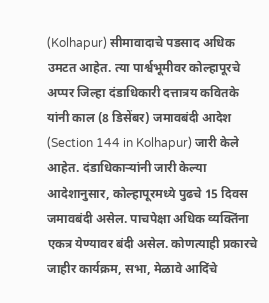(Kolhapur) सीमावादाचे पडसाद अधिक उमटत आहेत. त्या पार्श्वभूमीवर कोल्हापूरचे अप्पर जिल्हा दंडाधिकारी दत्तात्रय कवितके यांनी काल (8 डिसेंबर) जमावबंदी आदेश (Section 144 in Kolhapur) जारी केले आहेत. दंडाधिकाऱ्यांनी जारी केल्या आदेशानुसार, कोल्हापूरमध्ये पुढचे 15 दिवस जमावबंदी असेल. पाचपेक्षा अधिक व्यक्तिंना एकत्र येण्यावर बंदी असेल. कोणत्याही प्रकारचे जाहीर कार्यक्रम, सभा, मेळावे आदिंचे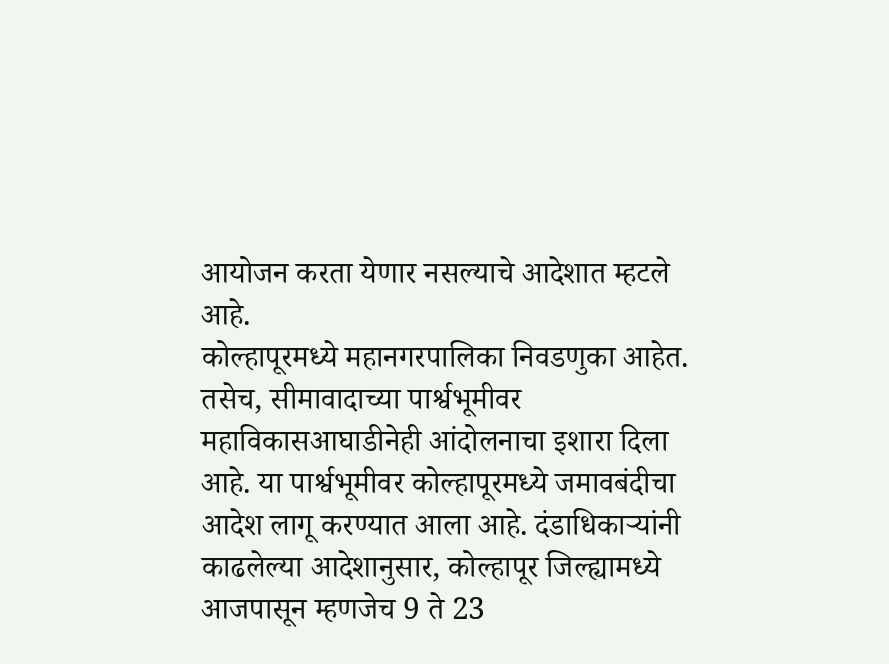आयोजन करता येणार नसल्याचे आदेशात म्हटले आहे.
कोल्हापूरमध्ये महानगरपालिका निवडणुका आहेत. तसेच, सीमावादाच्या पार्श्वभूमीवर महाविकासआघाडीनेही आंदोलनाचा इशारा दिला आहे. या पार्श्वभूमीवर कोल्हापूरमध्ये जमावबंदीचा आदेश लागू करण्यात आला आहे. दंडाधिकाऱ्यांनी काढलेल्या आदेशानुसार, कोल्हापूर जिल्ह्यामध्ये आजपासून म्हणजेच 9 ते 23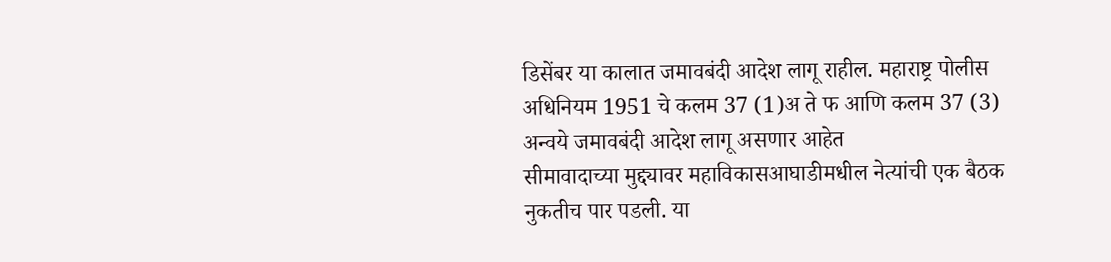डिसेंबर या कालात जमावबंदी आदेश लागू राहील. महाराष्ट्र पोलीस अधिनियम 1951 चे कलम 37 (1)अ ते फ आणि कलम 37 (3) अन्वये जमावबंदी आदेश लागू असणार आहेत
सीमावादाच्या मुद्द्यावर महाविकासआघाडीमधील नेत्यांची एक बैठक नुकतीच पार पडली. या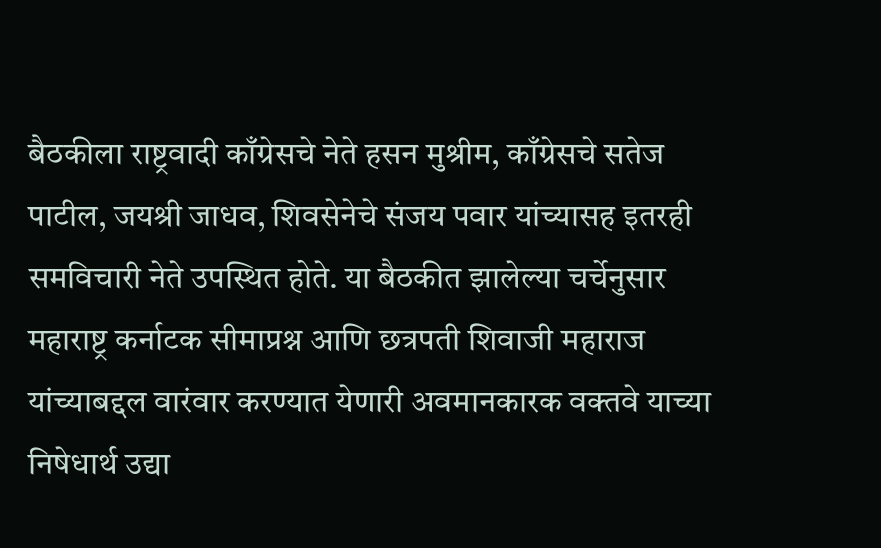बैठकीला राष्ट्रवादी काँग्रेसचे नेते हसन मुश्रीम, काँग्रेसचे सतेज पाटील, जयश्री जाधव, शिवसेनेचे संजय पवार यांच्यासह इतरही समविचारी नेते उपस्थित होते. या बैठकीत झालेल्या चर्चेनुसार महाराष्ट्र कर्नाटक सीमाप्रश्न आणि छत्रपती शिवाजी महाराज यांच्याबद्दल वारंवार करण्यात येणारी अवमानकारक वक्तवे याच्या निषेधार्थ उद्या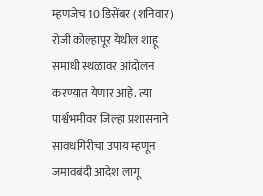म्हणजेच 10 डिसेंबर (शनिवार) रोजी कोल्हापूर येथील शाहू समाधी स्थळावर आंदोलन करण्यात येणार आहे. त्या पार्श्वभमीवर जिल्हा प्रशासनाने सावधगिरीचा उपाय म्हणून जमावबंदी आदेश लागू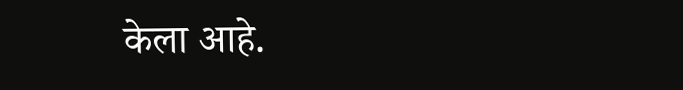केला आहे.